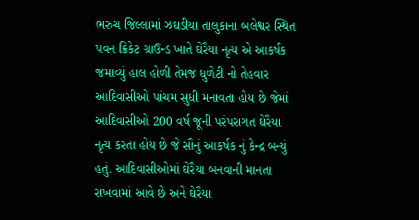ભરુચ જિલ્લામાં ઝઘડીયા તાલુકાના બલેશ્વર સ્થિત પવન ક્રિકેટ ગ્રાઉન્ડ ખાતે ઘેરૈયા નૃત્ય એ આકર્ષક જમાવ્યું હાલ હોળી તેમજ ધુળેટી નો તેહવાર આદિવાસીઓ પાંચમ સુધી મનાવતા હોય છે જેમાં આદિવાસીઓ 200 વર્ષ જૂની પરંપરાગત ઘેરૈયા નૃત્ય કરતા હોય છે જે સૌનું આકર્ષક નું કેન્દ્ર બન્યું હતું. આદિવાસીઓમાં ઘેરૈયા બનવાની માનતા રાખવામાં આવે છે અને ઘેરૈયા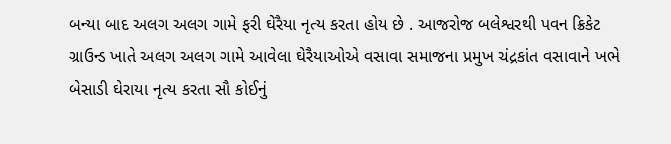બન્યા બાદ અલગ અલગ ગામે ફરી ઘેરૈયા નૃત્ય કરતા હોય છે . આજરોજ બલેશ્વરથી પવન ક્રિકેટ ગ્રાઉન્ડ ખાતે અલગ અલગ ગામે આવેલા ઘેરૈયાઓએ વસાવા સમાજના પ્રમુખ ચંદ્રકાંત વસાવાને ખભે બેસાડી ઘેરાયા નૃત્ય કરતા સૌ કોઈનું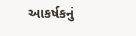આકર્ષકનું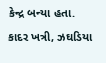કેન્દ્ર બન્યા હતા.
કાદર ખત્રી, ઝઘડિયા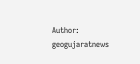Author: geogujaratnews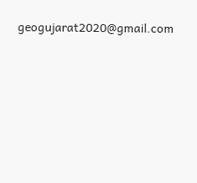geogujarat2020@gmail.com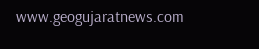www.geogujaratnews.com